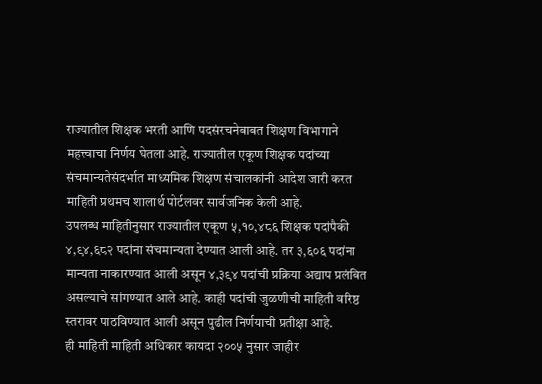राज्यातील शिक्षक भरती आणि पदसंरचनेबाबत शिक्षण विभागाने महत्त्वाचा निर्णय घेतला आहे. राज्यातील एकूण शिक्षक पदांच्या संचमान्यतेसंदर्भात माध्यमिक शिक्षण संचालकांनी आदेश जारी करत माहिती प्रथमच शालार्थ पोर्टलवर सार्वजनिक केली आहे.
उपलब्ध माहितीनुसार राज्यातील एकूण ५,१०,४८६ शिक्षक पदांपैकी ४,९४,६८२ पदांना संचमान्यता देण्यात आली आहे. तर ३,६०६ पदांना मान्यता नाकारण्यात आली असून ४,३९४ पदांची प्रक्रिया अद्याप प्रलंबित असल्याचे सांगण्यात आले आहे. काही पदांची जुळणीची माहिती वरिष्ठ स्तरावर पाठविण्यात आली असून पुढील निर्णयाची प्रतीक्षा आहे.
ही माहिती माहिती अधिकार कायदा २००५ नुसार जाहीर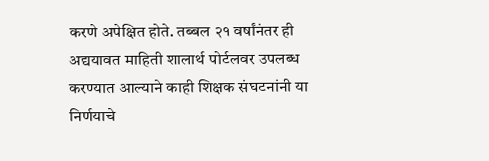करणे अपेक्षित होते. तब्बल २१ वर्षांनंतर ही अद्ययावत माहिती शालार्थ पोर्टलवर उपलब्ध करण्यात आल्याने काही शिक्षक संघटनांनी या निर्णयाचे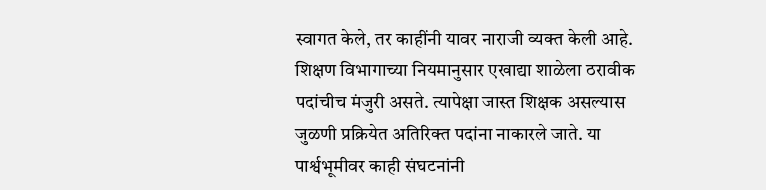स्वागत केले, तर काहींनी यावर नाराजी व्यक्त केली आहे.
शिक्षण विभागाच्या नियमानुसार एखाद्या शाळेला ठरावीक पदांचीच मंजुरी असते. त्यापेक्षा जास्त शिक्षक असल्यास जुळणी प्रक्रियेत अतिरिक्त पदांना नाकारले जाते. या पार्श्वभूमीवर काही संघटनांनी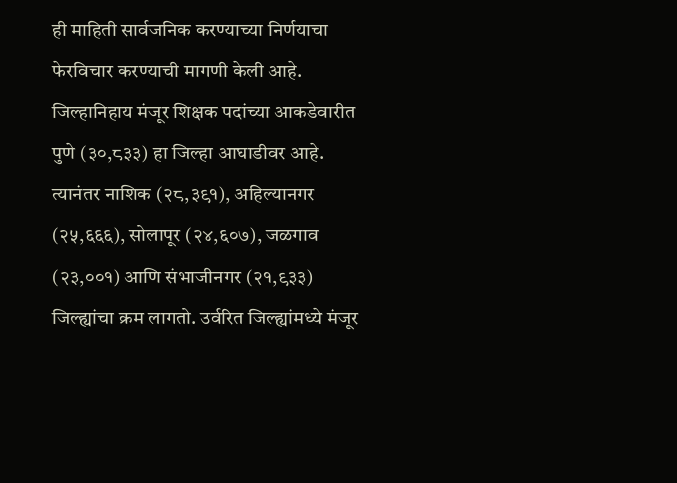ही माहिती सार्वजनिक करण्याच्या निर्णयाचा फेरविचार करण्याची मागणी केली आहे.
जिल्हानिहाय मंजूर शिक्षक पदांच्या आकडेवारीत पुणे (३०,८३३) हा जिल्हा आघाडीवर आहे. त्यानंतर नाशिक (२८,३९१), अहिल्यानगर (२५,६६६), सोलापूर (२४,६०७), जळगाव (२३,००१) आणि संभाजीनगर (२१,९३३) जिल्ह्यांचा क्रम लागतो. उर्वरित जिल्ह्यांमध्ये मंजूर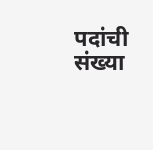पदांची संख्या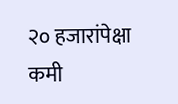२० हजारांपेक्षा कमी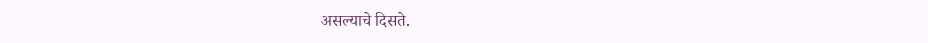असल्याचे दिसते.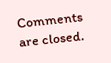Comments are closed.